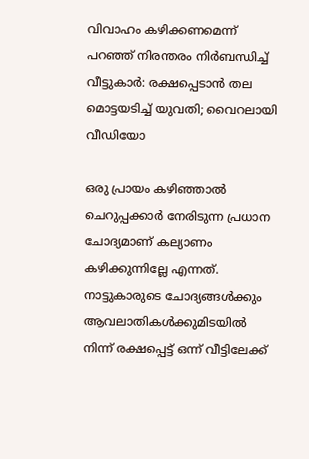വിവാഹം കഴിക്കണമെന്ന് പറഞ്ഞ് നിരന്തരം നിർബന്ധിച്ച് വീട്ടുകാർ: രക്ഷപ്പെടാന്‍ തല മൊട്ടയടിച്ച് യുവതി; വൈറലായി വീഡിയോ

ഒരു പ്രായം കഴിഞ്ഞാൽ ചെറുപ്പക്കാർ നേരിടുന്ന പ്രധാന ചോദ്യമാണ് കല്യാണം കഴിക്കുന്നില്ലേ എന്നത്. നാട്ടുകാരുടെ ചോദ്യങ്ങൾക്കും ആവലാതികൾക്കുമിടയിൽ നിന്ന് രക്ഷപ്പെട്ട് ഒന്ന് വീട്ടിലേക്ക്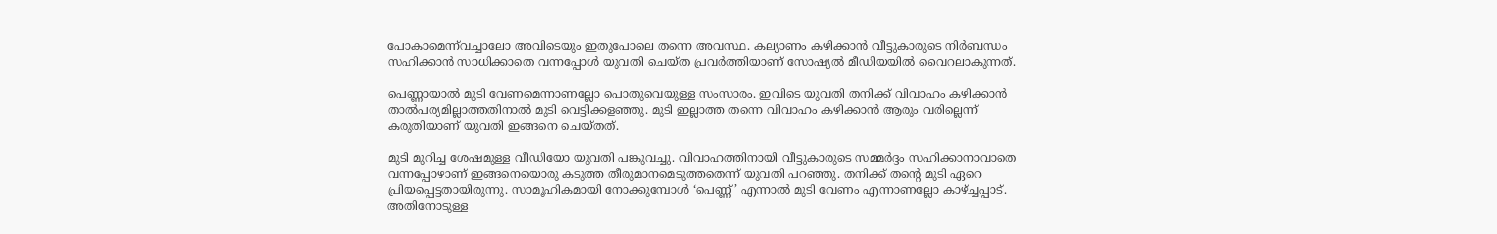പോകാമെന്ന്‌വച്ചാലോ അവിടെയും ഇതുപോലെ തന്നെ അവസ്ഥ. കല്യാണം കഴിക്കാൻ വീട്ടുകാരുടെ നിർബന്ധം സഹിക്കാൻ സാധിക്കാതെ വന്നപ്പോൾ യുവതി ചെയ്ത പ്രവർത്തിയാണ് സോഷ്യൽ മീഡിയയിൽ വൈറലാകുന്നത്.

പെണ്ണായാൽ മുടി വേണമെന്നാണല്ലോ പൊതുവെയുള്ള സംസാരം. ഇവിടെ യുവതി തനിക്ക് വിവാഹം കഴിക്കാൻ താൽപര്യമില്ലാത്തതിനാൽ മുടി വെട്ടിക്കളഞ്ഞു. മുടി ഇല്ലാത്ത തന്നെ വിവാഹം കഴിക്കാൻ ആരും വരില്ലെന്ന് കരുതിയാണ് യുവതി ഇങ്ങനെ ചെയ്തത്.

മുടി മുറിച്ച ശേഷമുള്ള വീഡിയോ യുവതി പങ്കുവച്ചു. വിവാഹത്തിനായി വീട്ടുകാരുടെ സമ്മർദ്ദം സഹിക്കാനാവാതെ വന്നപ്പോഴാണ് ഇങ്ങനെയൊരു കടുത്ത തീരുമാനമെടുത്തതെന്ന് യുവതി പറഞ്ഞു. തനിക്ക് തന്‍റെ മുടി ഏറെ പ്രിയപ്പെട്ടതായിരുന്നു. സാമൂഹികമായി നോക്കുമ്പോൾ ‘പെണ്ണ്’ എന്നാൽ മുടി വേണം എന്നാണല്ലോ കാഴ്ച്ചപ്പാട്. അതിനോടുള്ള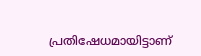പ്രതിഷേധമായിട്ടാണ്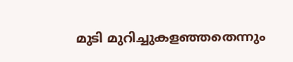മുടി മുറിച്ചുകളഞ്ഞതെന്നും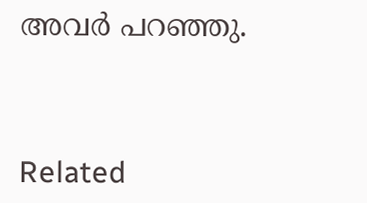അവർ പറഞ്ഞു.



Related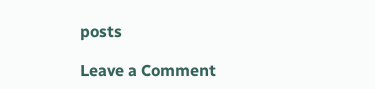posts

Leave a Comment